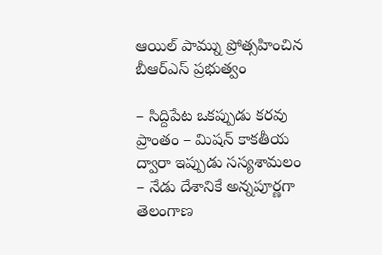ఆయిల్ పామ్ను ప్రోత్సహించిన బీఆర్ఎస్ ప్రభుత్వం

– సిద్దిపేట ఒకప్పుడు కరవు ప్రాంతం – మిషన్ కాకతీయ ద్వారా ఇప్పుడు సస్యశామలం – నేడు దేశానికే అన్నపూర్ణగా తెలంగాణ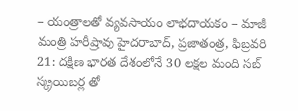– యంత్రాలతో వ్యవసాయం లాభదాయకం – మాజీ మంత్రి హరీష్రావు హైదరాబాద్, ప్రజాతంత్ర, ఫిబ్రవరి 21: దక్షిణ భారత దేశంలోనే 30 లక్షల మంది సబ్ స్క్రయిబర్ల తో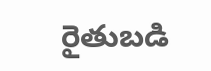రైతుబడి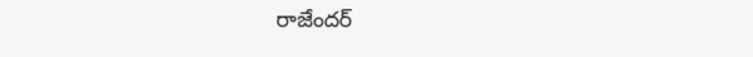రాజేందర్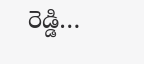రెడ్డి…